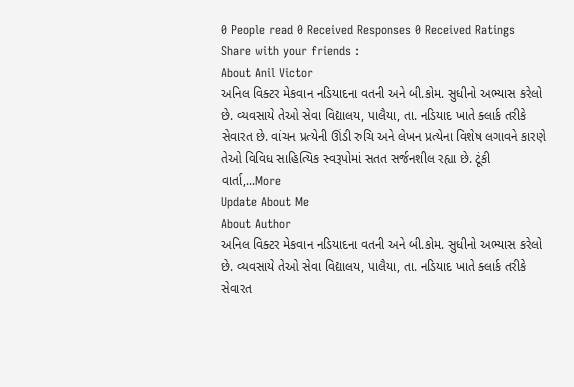0 People read 0 Received Responses 0 Received Ratings
Share with your friends :
About Anil Victor
અનિલ વિક્ટર મેકવાન નડિયાદના વતની અને બી.કોમ. સુધીનો અભ્યાસ કરેલો છે. વ્યવસાયે તેઓ સેવા વિદ્યાલય, પાલૈયા, તા. નડિયાદ ખાતે ક્લાર્ક તરીકે સેવારત છે. વાંચન પ્રત્યેની ઊંડી રુચિ અને લેખન પ્રત્યેના વિશેષ લગાવને કારણે તેઓ વિવિધ સાહિત્યિક સ્વરૂપોમાં સતત સર્જનશીલ રહ્યા છે. ટૂંકી વાર્તા,...More
Update About Me
About Author
અનિલ વિક્ટર મેકવાન નડિયાદના વતની અને બી.કોમ. સુધીનો અભ્યાસ કરેલો છે. વ્યવસાયે તેઓ સેવા વિદ્યાલય, પાલૈયા, તા. નડિયાદ ખાતે ક્લાર્ક તરીકે સેવારત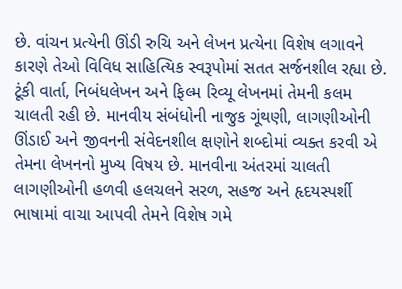છે. વાંચન પ્રત્યેની ઊંડી રુચિ અને લેખન પ્રત્યેના વિશેષ લગાવને કારણે તેઓ વિવિધ સાહિત્યિક સ્વરૂપોમાં સતત સર્જનશીલ રહ્યા છે. ટૂંકી વાર્તા, નિબંધલેખન અને ફિલ્મ રિવ્યૂ લેખનમાં તેમની કલમ ચાલતી રહી છે. માનવીય સંબંધોની નાજુક ગૂંથણી, લાગણીઓની ઊંડાઈ અને જીવનની સંવેદનશીલ ક્ષણોને શબ્દોમાં વ્યક્ત કરવી એ તેમના લેખનનો મુખ્ય વિષય છે. માનવીના અંતરમાં ચાલતી લાગણીઓની હળવી હલચલને સરળ, સહજ અને હૃદયસ્પર્શી ભાષામાં વાચા આપવી તેમને વિશેષ ગમે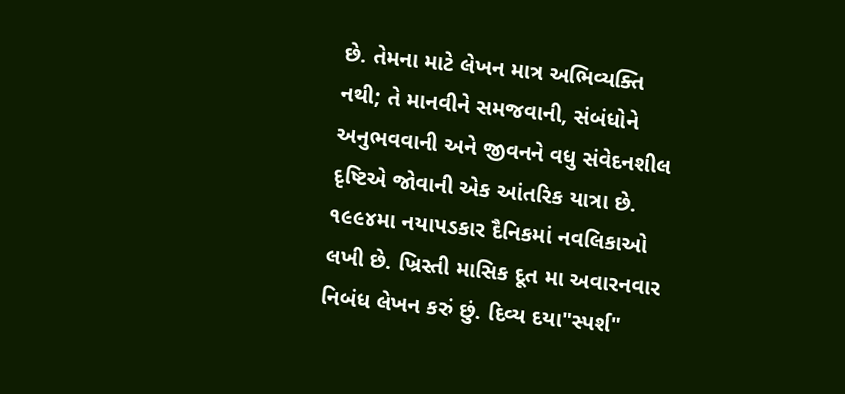છે. તેમના માટે લેખન માત્ર અભિવ્યક્તિ નથી; તે માનવીને સમજવાની, સંબંધોને અનુભવવાની અને જીવનને વધુ સંવેદનશીલ દૃષ્ટિએ જોવાની એક આંતરિક યાત્રા છે. ૧૯૯૪મા નયાપડકાર દૈનિકમાં નવલિકાઓ લખી છે. ખ્રિસ્તી માસિક દૂત મા અવારનવાર નિબંધ લેખન કરું છું. દિવ્ય દયા"સ્પર્શ"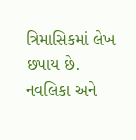ત્રિમાસિકમાં લેખ છપાય છે. નવલિકા અને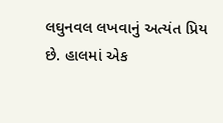લઘુનવલ લખવાનું અત્યંત પ્રિય છે. હાલમાં એક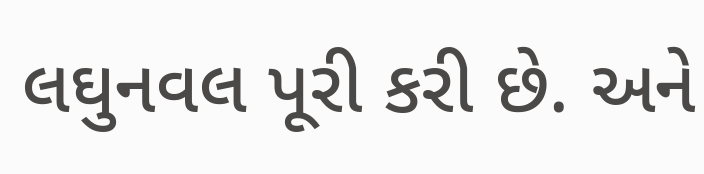લઘુનવલ પૂરી કરી છે. અને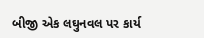બીજી એક લઘુનવલ પર કાર્ય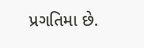પ્રગતિમા છે.